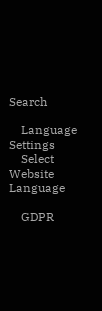Search

    Language Settings
    Select Website Language

    GDPR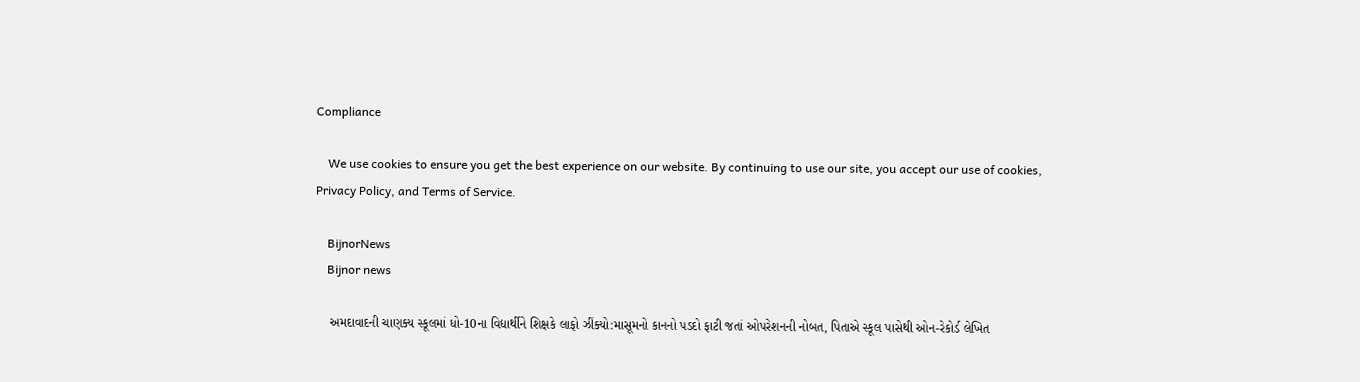Compliance

    We use cookies to ensure you get the best experience on our website. By continuing to use our site, you accept our use of cookies, Privacy Policy, and Terms of Service.

    BijnorNews
    Bijnor news

    અમદાવાદની ચાણક્ય સ્કૂલમાં ધો-10ના વિદ્યાર્થીને શિક્ષકે લાફો ઝીંક્યો:માસૂમનો કાનનો પડદો ફાટી જતાં ઓપરેશનની નોબત, પિતાએ સ્કૂલ પાસેથી ઓન-રેકોર્ડ લેખિત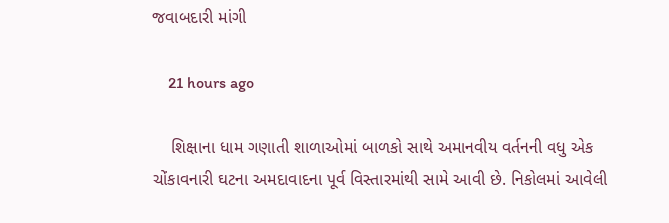જવાબદારી માંગી

    21 hours ago

    શિક્ષાના ધામ ગણાતી શાળાઓમાં બાળકો સાથે અમાનવીય વર્તનની વધુ એક ચોંકાવનારી ઘટના અમદાવાદના પૂર્વ વિસ્તારમાંથી સામે આવી છે. નિકોલમાં આવેલી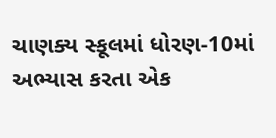ચાણક્ય સ્કૂલમાં ધોરણ-10માં અભ્યાસ કરતા એક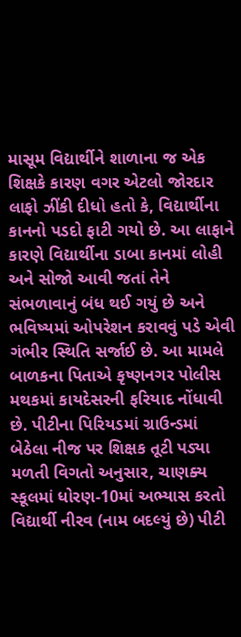માસૂમ વિદ્યાર્થીને શાળાના જ એક શિક્ષકે કારણ વગર એટલો જોરદાર લાફો ઝીંકી દીધો હતો કે, વિદ્યાર્થીના કાનનો પડદો ફાટી ગયો છે. આ લાફાને કારણે વિદ્યાર્થીના ડાબા કાનમાં લોહી અને સોજો આવી જતાં તેને સંભળાવાનું બંધ થઈ ગયું છે અને ભવિષ્યમાં ઓપરેશન કરાવવું પડે એવી ગંભીર સ્થિતિ સર્જાઈ છે. આ મામલે બાળકના પિતાએ કૃષ્ણનગર પોલીસ મથકમાં કાયદેસરની ફરિયાદ નોંધાવી છે. પીટીના પિરિયડમાં ગ્રાઉન્ડમાં બેઠેલા નીજ પર શિક્ષક તૂટી પડ્યા મળતી વિગતો અનુસાર, ચાણક્ય સ્કૂલમાં ધોરણ-10માં અભ્યાસ કરતો વિદ્યાર્થી નીરવ (નામ બદલ્યું છે) પીટી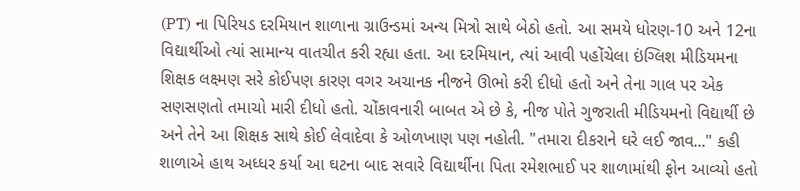(PT) ના પિરિયડ દરમિયાન શાળાના ગ્રાઉન્ડમાં અન્ય મિત્રો સાથે બેઠો હતો. આ સમયે ધોરણ-10 અને 12ના વિદ્યાર્થીઓ ત્યાં સામાન્ય વાતચીત કરી રહ્યા હતા. આ દરમિયાન, ત્યાં આવી પહોંચેલા ઇંગ્લિશ મીડિયમના શિક્ષક લક્ષ્મણ સરે કોઈપણ કારણ વગર અચાનક નીજને ઊભો કરી દીધો હતો અને તેના ગાલ પર એક સણસણતો તમાચો મારી દીધો હતો. ચોંકાવનારી બાબત એ છે કે, નીજ પોતે ગુજરાતી મીડિયમનો વિદ્યાર્થી છે અને તેને આ શિક્ષક સાથે કોઈ લેવાદેવા કે ઓળખાણ પણ નહોતી. "તમારા દીકરાને ઘરે લઈ જાવ..." કહી શાળાએ હાથ અધ્ધર કર્યા આ ઘટના બાદ સવારે વિદ્યાર્થીના પિતા રમેશભાઈ પર શાળામાંથી ફોન આવ્યો હતો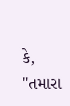કે, "તમારા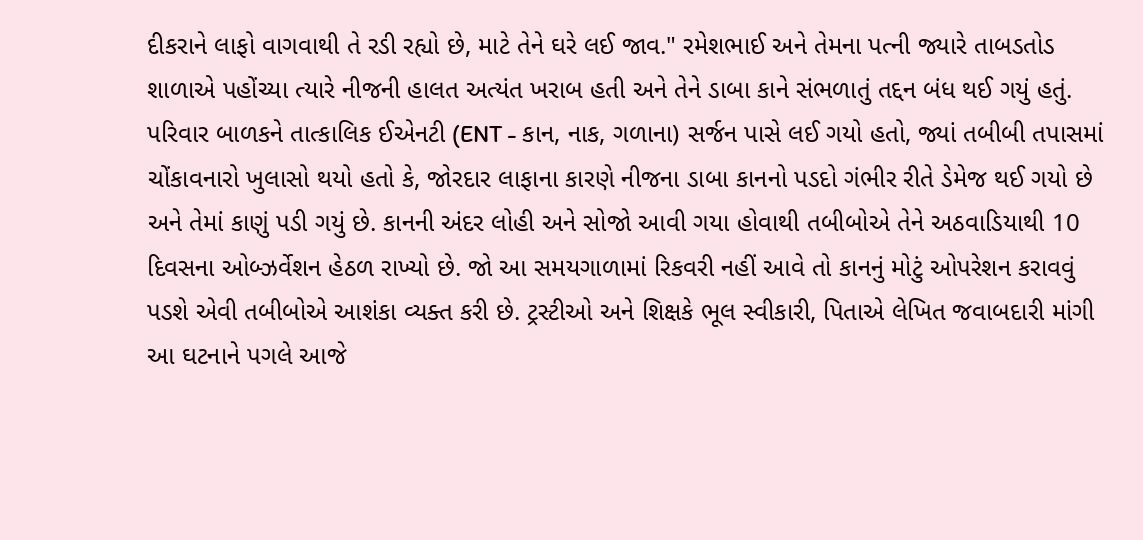દીકરાને લાફો વાગવાથી તે રડી રહ્યો છે, માટે તેને ઘરે લઈ જાવ." રમેશભાઈ અને તેમના પત્ની જ્યારે તાબડતોડ શાળાએ પહોંચ્યા ત્યારે નીજની હાલત અત્યંત ખરાબ હતી અને તેને ડાબા કાને સંભળાતું તદ્દન બંધ થઈ ગયું હતું. પરિવાર બાળકને તાત્કાલિક ઈએનટી (ENT - કાન, નાક, ગળાના) સર્જન પાસે લઈ ગયો હતો, જ્યાં તબીબી તપાસમાં ચોંકાવનારો ખુલાસો થયો હતો કે, જોરદાર લાફાના કારણે નીજના ડાબા કાનનો પડદો ગંભીર રીતે ડેમેજ થઈ ગયો છે અને તેમાં કાણું પડી ગયું છે. કાનની અંદર લોહી અને સોજો આવી ગયા હોવાથી તબીબોએ તેને અઠવાડિયાથી 10 દિવસના ઓબ્ઝર્વેશન હેઠળ રાખ્યો છે. જો આ સમયગાળામાં રિકવરી નહીં આવે તો કાનનું મોટું ઓપરેશન કરાવવું પડશે એવી તબીબોએ આશંકા વ્યક્ત કરી છે. ટ્રસ્ટીઓ અને શિક્ષકે ભૂલ સ્વીકારી, પિતાએ લેખિત જવાબદારી માંગી આ ઘટનાને પગલે આજે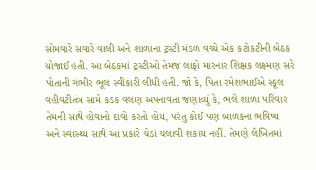સોમવારે સવારે વાલી અને શાળાના ટ્રસ્ટી મંડળ વચ્ચે એક કટોકટીની બેઠક યોજાઈ હતી. આ બેઠકમાં ટ્રસ્ટીઓ તેમજ લાફો મારનાર શિક્ષક લક્ષ્મણ સરે પોતાની ગંભીર ભૂલ સ્વીકારી લીધી હતી. જો કે, પિતા રમેશભાઈએ સ્કૂલ વહીવટીતંત્ર સામે કડક વલણ અપનાવતા જણાવ્યું કે, ભલે શાળા પરિવાર તેમની સાથે હોવાનો દાવો કરતો હોય, પરંતુ કોઈ પણ બાળકના ભવિષ્ય અને સ્વાસ્થ્ય સાથે આ પ્રકારે ચેડાં ચલાવી શકાય નહીં. તેમણે લેખિતમાં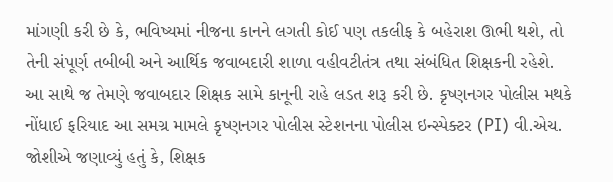માંગણી કરી છે કે, ભવિષ્યમાં નીજના કાનને લગતી કોઈ પણ તકલીફ કે બહેરાશ ઊભી થશે, તો તેની સંપૂર્ણ તબીબી અને આર્થિક જવાબદારી શાળા વહીવટીતંત્ર તથા સંબંધિત શિક્ષકની રહેશે. આ સાથે જ તેમણે જવાબદાર શિક્ષક સામે કાનૂની રાહે લડત શરૂ કરી છે. કૃષ્ણનગર પોલીસ મથકે નોંધાઈ ફરિયાદ આ સમગ્ર મામલે કૃષ્ણનગર પોલીસ સ્ટેશનના પોલીસ ઇન્સ્પેક્ટર (PI) વી.એચ. જોશીએ જણાવ્યું હતું કે, શિક્ષક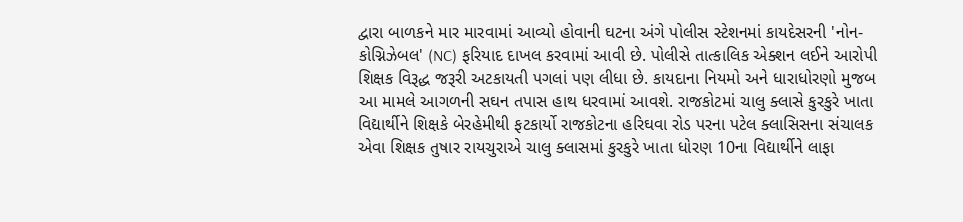દ્વારા બાળકને માર મારવામાં આવ્યો હોવાની ઘટના અંગે પોલીસ સ્ટેશનમાં કાયદેસરની 'નોન-કોગ્નિઝેબલ' (NC) ફરિયાદ દાખલ કરવામાં આવી છે. પોલીસે તાત્કાલિક એક્શન લઈને આરોપી શિક્ષક વિરૂદ્ધ જરૂરી અટકાયતી પગલાં પણ લીધા છે. કાયદાના નિયમો અને ધારાધોરણો મુજબ આ મામલે આગળની સઘન તપાસ હાથ ધરવામાં આવશે. રાજકોટમાં ચાલુ ક્લાસે કુરકુરે ખાતા વિદ્યાર્થીને શિક્ષકે બેરહેમીથી ફટકાર્યો રાજકોટના હરિઘવા રોડ પરના પટેલ ક્લાસિસના સંચાલક એવા શિક્ષક તુષાર રાયચુરાએ ચાલુ ક્લાસમાં કુરકુરે ખાતા ધોરણ 10ના વિદ્યાર્થીને લાફા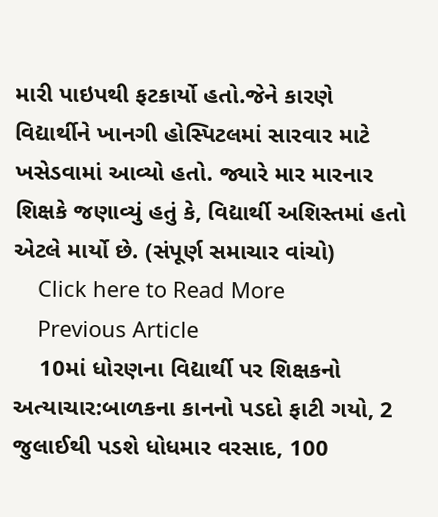મારી પાઇપથી ફટકાર્યો હતો.જેને કારણે વિદ્યાર્થીને ખાનગી હોસ્પિટલમાં સારવાર માટે ખસેડવામાં આવ્યો હતો. જ્યારે માર મારનાર શિક્ષકે જણાવ્યું હતું કે, વિદ્યાર્થી અશિસ્તમાં હતો એટલે માર્યો છે. (સંપૂર્ણ સમાચાર વાંચો)
    Click here to Read More
    Previous Article
    10માં ધોરણના વિદ્યાર્થી પર શિક્ષકનો અત્યાચાર:બાળકના કાનનો પડદો ફાટી ગયો, 2 જુલાઈથી પડશે ધોધમાર વરસાદ, 100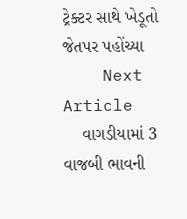ટ્રેક્ટર સાથે ખેડૂતો જેતપર પહોંચ્યા
    Next Article
    વાગડીયામાં 3 વાજબી ભાવની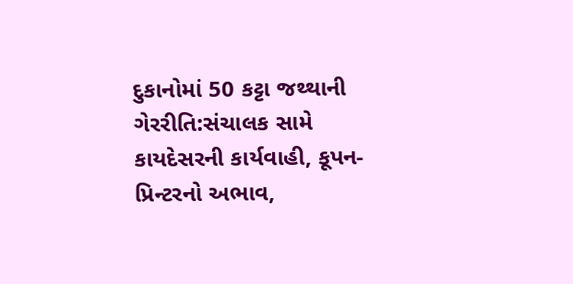દુકાનોમાં 50 કટ્ટા જથ્થાની ગેરરીતિ:સંચાલક સામે કાયદેસરની કાર્યવાહી, કૂપન-પ્રિન્ટરનો અભાવ,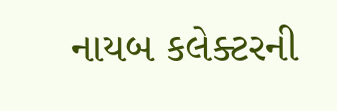નાયબ કલેક્ટરની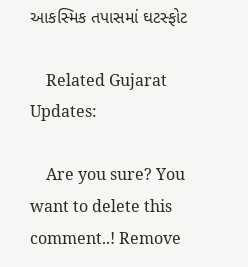આકસ્મિક તપાસમાં ઘટસ્ફોટ

    Related Gujarat Updates:

    Are you sure? You want to delete this comment..! Remove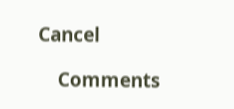Cancel

    Comments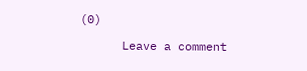(0)

      Leave a comment